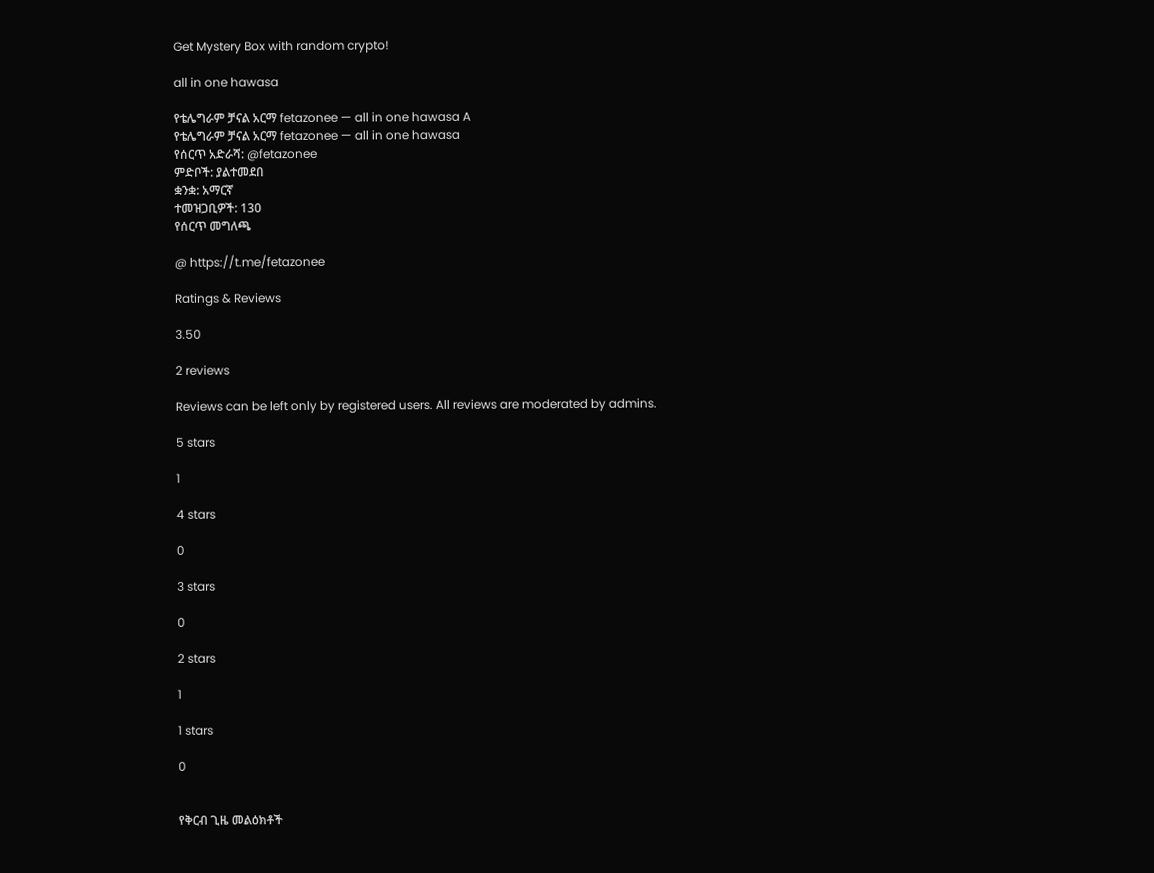Get Mystery Box with random crypto!

all in one hawasa

የቴሌግራም ቻናል አርማ fetazonee — all in one hawasa A
የቴሌግራም ቻናል አርማ fetazonee — all in one hawasa
የሰርጥ አድራሻ: @fetazonee
ምድቦች: ያልተመደበ
ቋንቋ: አማርኛ
ተመዝጋቢዎች: 130
የሰርጥ መግለጫ

@ https://t.me/fetazonee

Ratings & Reviews

3.50

2 reviews

Reviews can be left only by registered users. All reviews are moderated by admins.

5 stars

1

4 stars

0

3 stars

0

2 stars

1

1 stars

0


የቅርብ ጊዜ መልዕክቶች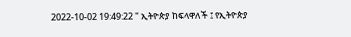2022-10-02 19:49:22 " ኢትዮጵያ ከፍላዋለች ፤ የኢትዮጵያ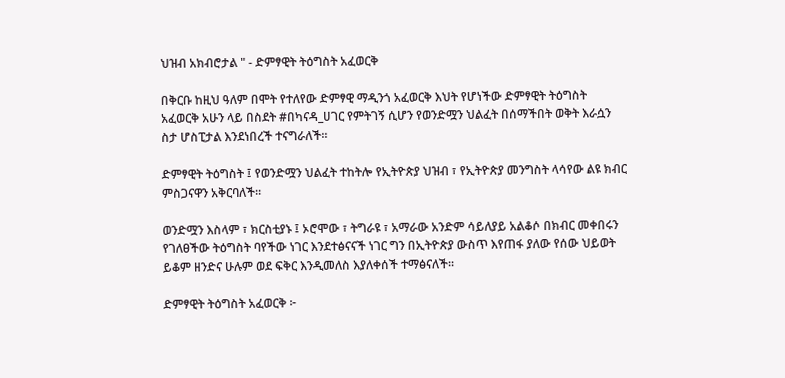ህዝብ አክብሮታል " - ድምፃዊት ትዕግስት አፈወርቅ

በቅርቡ ከዚህ ዓለም በሞት የተለየው ድምፃዊ ማዲንጎ አፈወርቅ እህት የሆነችው ድምፃዊት ትዕግስት አፈወርቅ አሁን ላይ በስደት #በካናዳ_ሀገር የምትገኝ ሲሆን የወንድሟን ህልፈት በሰማችበት ወቅት እራሷን ስታ ሆስፒታል እንደነበረች ተናግራለች።

ድምፃዊት ትዕግስት ፤ የወንድሟን ህልፈት ተከትሎ የኢትዮጵያ ህዝብ ፣ የኢትዮጵያ መንግስት ላሳየው ልዩ ክብር ምስጋናዋን አቅርባለች።

ወንድሟን እስላም ፣ ክርስቲያኑ ፤ ኦሮሞው ፣ ትግራዩ ፣ አማራው አንድም ሳይለያይ አልቆሶ በክብር መቀበሩን የገለፀችው ትዕግስት ባየችው ነገር እንደተፅናናች ነገር ግን በኢትዮጵያ ውስጥ እየጠፋ ያለው የሰው ህይወት ይቆም ዘንድና ሁሉም ወደ ፍቅር እንዲመለስ እያለቀሰች ተማፅናለች።

ድምፃዊት ትዕግስት አፈወርቅ ፦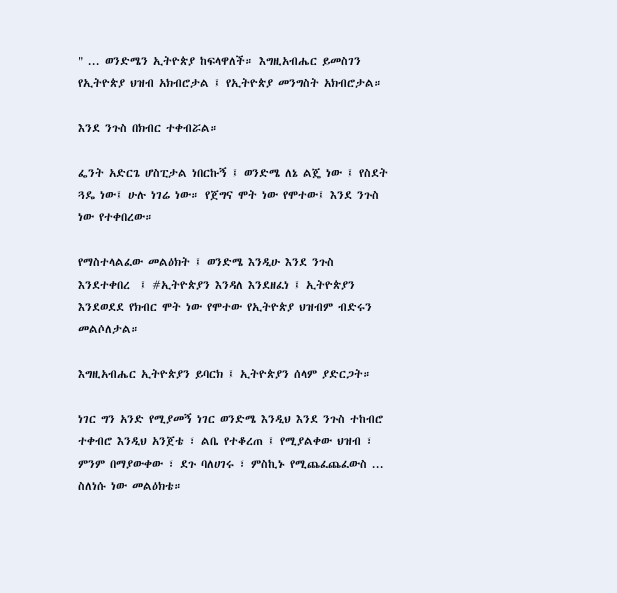" ... ወንድሜን ኢትዮጵያ ከፍላዋለች። እግዚአብሔር ይመስገን የኢትዮጵያ ህዝብ አክብሮታል ፤ የኢትዮጵያ መንግስት አክብሮታል።

እንደ ንጉስ በክብር ተቀብሯል።

ፌንት አድርጌ ሆስፒታል ነበርኩኝ ፤ ወንድሜ ለኔ ልጄ ነው ፤ የስደት ጓዴ ነው፤ ሁሉ ነገሬ ነው። የጀግና ሞት ነው የሞተው፤ እንደ ንጉስ ነው የተቀበረው።

የማስተላልፈው መልዕክት ፤ ወንድሜ እንዲሁ እንደ ንጉስ እንደተቀበረ  ፤ #ኢትዮጵያን እንዳለ እንደዘፈነ ፤ ኢትዮጵያን እንደወደደ የክብር ሞት ነው የሞተው የኢትዮጵያ ህዝብም ብድሩን መልሶለታል።

እግዚአብሔር ኢትዮጵያን ይባርክ ፤ ኢትዮጵያን ሰላም ያድርጋት።

ነገር ግን አንድ የሚያመኝ ነገር ወንድሜ እንዲህ እንደ ንጉስ ተከብሮ ተቀብሮ እንዲህ አንጀቴ ፣ ልቤ የተቆረጠ ፤ የሚያልቀው ህዝብ ፣ ምንም በማያውቀው ፣ ደጉ ባለሀገሩ ፣ ምስኪኑ የሚጨፈጨፈውስ ... ስለነሱ ነው መልዕክቴ።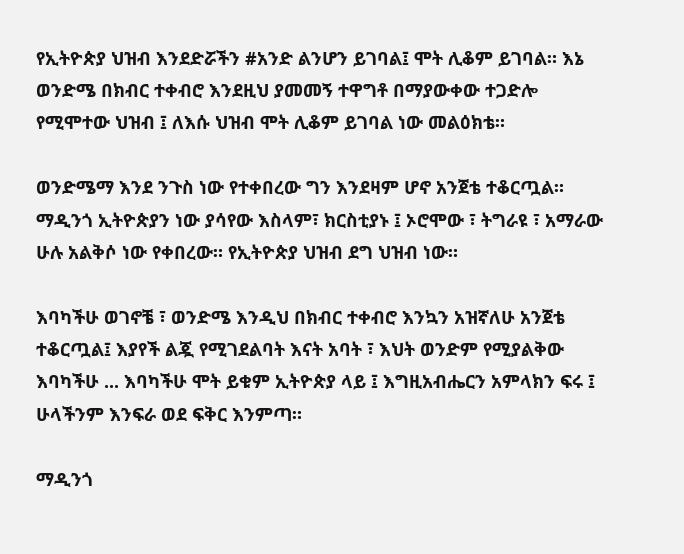የኢትዮጵያ ህዝብ እንደድሯችን #አንድ ልንሆን ይገባል፤ ሞት ሊቆም ይገባል። እኔ ወንድሜ በክብር ተቀብሮ እንደዚህ ያመመኝ ተዋግቶ በማያውቀው ተጋድሎ የሚሞተው ህዝብ ፤ ለእሱ ህዝብ ሞት ሊቆም ይገባል ነው መልዕክቴ።

ወንድሜማ እንደ ንጉስ ነው የተቀበረው ግን እንደዛም ሆኖ አንጀቴ ተቆርጧል። ማዲንጎ ኢትዮጵያን ነው ያሳየው እስላም፣ ክርስቲያኑ ፤ ኦሮሞው ፣ ትግራዩ ፣ አማራው ሁሉ አልቅሶ ነው የቀበረው። የኢትዮጵያ ህዝብ ደግ ህዝብ ነው።

እባካችሁ ወገኖቼ ፣ ወንድሜ እንዲህ በክብር ተቀብሮ እንኳን አዝኛለሁ አንጀቴ ተቆርጧል፤ እያየች ልጇ የሚገደልባት እናት አባት ፣ እህት ወንድም የሚያልቅው እባካችሁ ... እባካችሁ ሞት ይቁም ኢትዮጵያ ላይ ፤ እግዚአብሔርን አምላክን ፍሩ ፤ ሁላችንም እንፍራ ወደ ፍቅር እንምጣ።

ማዲንጎ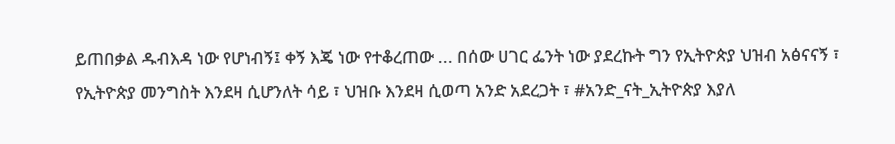ይጠበቃል ዱብእዳ ነው የሆነብኝ፤ ቀኝ እጄ ነው የተቆረጠው ... በሰው ሀገር ፌንት ነው ያደረኩት ግን የኢትዮጵያ ህዝብ አፅናናኝ ፣ የኢትዮጵያ መንግስት እንደዛ ሲሆንለት ሳይ ፣ ህዝቡ እንደዛ ሲወጣ አንድ አደረጋት ፣ #አንድ_ናት_ኢትዮጵያ እያለ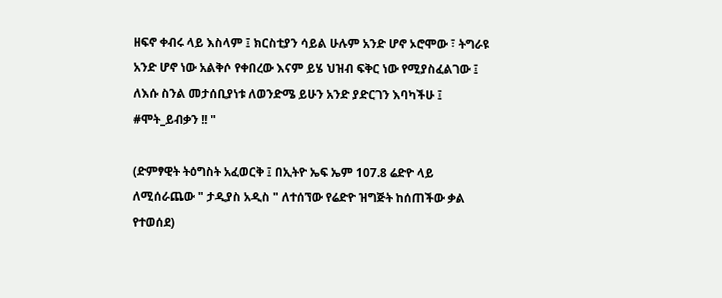ዘፍኖ ቀብሩ ላይ እስላም ፤ ክርስቲያን ሳይል ሁሉም አንድ ሆኖ ኦሮሞው ፣ ትግራዩ አንድ ሆኖ ነው አልቅሶ የቀበረው እናም ይሄ ህዝብ ፍቅር ነው የሚያስፈልገው ፤ ለእሱ ስንል መታሰቢያነቱ ለወንድሜ ይሁን አንድ ያድርገን እባካችሁ ፤ #ሞት_ይብቃን !! "

(ድምፃዊት ትዕግስት አፈወርቅ ፤ በኢትዮ ኤፍ ኤም 107.8 ሬድዮ ላይ ለሚሰራጨው " ታዲያስ አዲስ " ለተሰኘው የሬድዮ ዝግጅት ከሰጠችው ቃል የተወሰደ)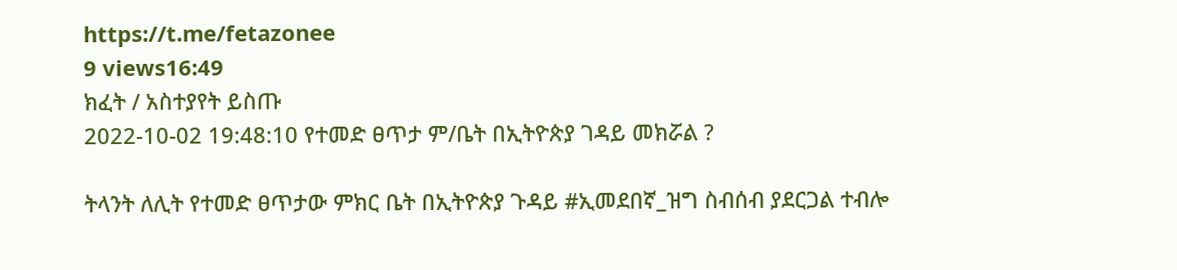https://t.me/fetazonee
9 views16:49
ክፈት / አስተያየት ይስጡ
2022-10-02 19:48:10 የተመድ ፀጥታ ም/ቤት በኢትዮጵያ ገዳይ መክሯል ?

ትላንት ለሊት የተመድ ፀጥታው ምክር ቤት በኢትዮጵያ ጉዳይ #ኢመደበኛ_ዝግ ስብሰብ ያደርጋል ተብሎ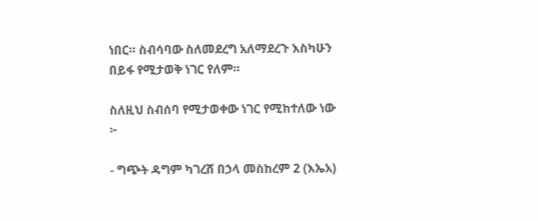ነበር። ስብሳባው ስለመደረግ አለማደረጉ እስካሁን በይፋ የሚታወቅ ነገር የለም።

ስለዚህ ስብሰባ የሚታወቀው ነገር የሚከተለው ነው ፦

- ግጭት ዳግም ካገረሸ በኃላ መስከረም 2 (እኤአ)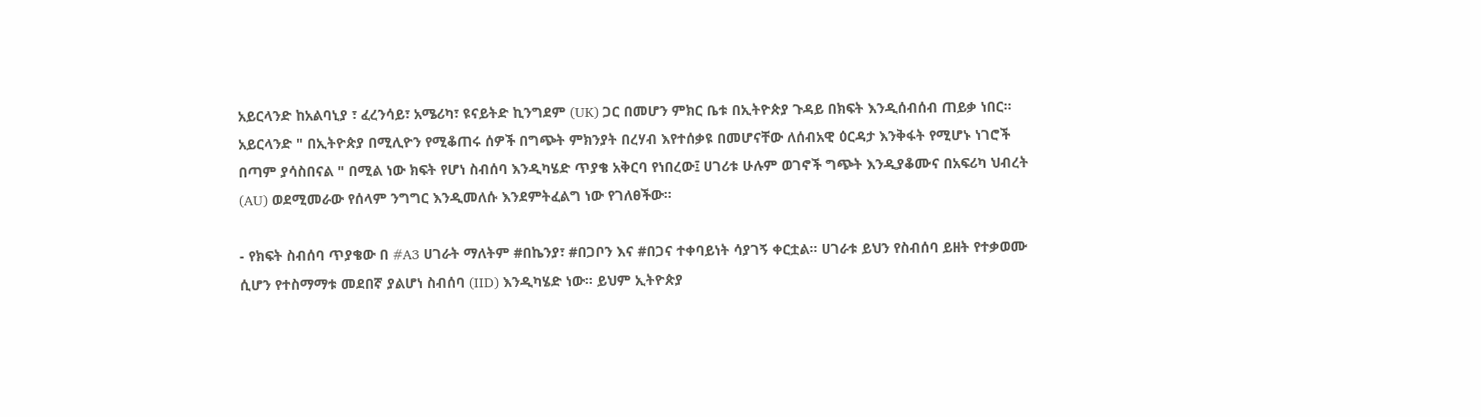አይርላንድ ከአልባኒያ ፣ ፈረንሳይ፣ አሜሪካ፣ ዩናይትድ ኪንግደም (UK) ጋር በመሆን ምክር ቤቱ በኢትዮጵያ ጉዳይ በክፍት እንዲሰብሰብ ጠይቃ ነበር። አይርላንድ " በኢትዮጵያ በሚሊዮን የሚቆጠሩ ሰዎች በግጭት ምክንያት በረሃብ እየተሰቃዩ በመሆናቸው ለሰብአዊ ዕርዳታ እንቅፋት የሚሆኑ ነገሮች በጣም ያሳስበናል " በሚል ነው ክፍት የሆነ ስብሰባ እንዲካሄድ ጥያቄ አቅርባ የነበረው፤ ሀገሪቱ ሁሉም ወገኖች ግጭት እንዲያቆሙና በአፍሪካ ህብረት (AU) ወደሚመራው የሰላም ንግግር እንዲመለሱ እንደምትፈልግ ነው የገለፀችው።

- የክፍት ስብሰባ ጥያቄው በ #A3 ሀገራት ማለትም #በኬንያ፣ #በጋቦን እና #በጋና ተቀባይነት ሳያገኝ ቀርቷል። ሀገራቱ ይህን የስብሰባ ይዘት የተቃወሙ ሲሆን የተስማማቱ መደበኛ ያልሆነ ስብሰባ (IID) እንዲካሄድ ነው። ይህም ኢትዮጵያ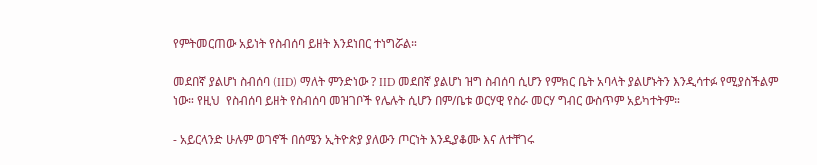የምትመርጠው አይነት የስብሰባ ይዘት እንደነበር ተነግሯል።

መደበኛ ያልሆነ ስብሰባ (IID) ማለት ምንድነው ? IID መደበኛ ያልሆነ ዝግ ስብሰባ ሲሆን የምክር ቤት አባላት ያልሆኑትን እንዲሳተፉ የሚያስችልም ነው። የዚህ  የስብሰባ ይዘት የስብሰባ መዝገቦች የሌሉት ሲሆን በም/ቤቱ ወርሃዊ የስራ መርሃ ግብር ውስጥም አይካተትም።

- አይርላንድ ሁሉም ወገኖች በሰሜን ኢትዮጵያ ያለውን ጦርነት እንዲያቆሙ እና ለተቸገሩ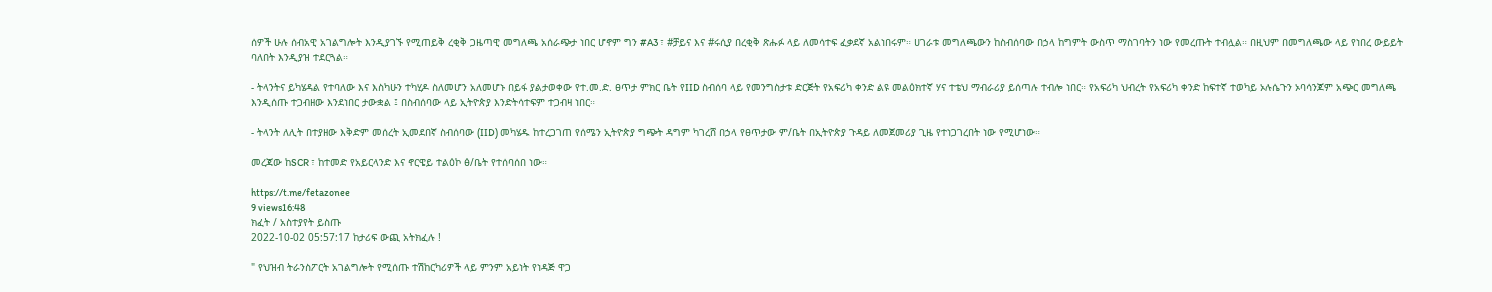ሰዎች ሁሉ ሰብአዊ አገልግሎት እንዲያገኙ የሚጠይቅ ረቂቅ ጋዜጣዊ መግለጫ አሰራጭታ ነበር ሆኖም ግን #A3 ፣ #ቻይና እና #ሩሲያ በረቂቅ ጽሑፉ ላይ ለመሳተፍ ፈቃደኛ አልነበሩም። ሀገራቱ መግለጫውን ከስብሰባው በኃላ ከግምት ውስጥ ማስገባትን ነው የመረጡት ተብሏል። በዚህም በመግለጫው ላይ የነበረ ውይይት ባለበት እንዲያዝ ተደርጓል።

- ትላንትና ይካሄዳል የተባለው እና እስካሁን ተካሂዶ ስለመሆን አለመሆኑ በይፋ ያልታወቀው የተ.መ.ድ. ፀጥታ ምክር ቤት የIID ስብሰባ ላይ የመንግስታቱ ድርጅት የአፍሪካ ቀንድ ልዩ መልዕክተኛ ሃና ተቴህ ማብራሪያ ይሰጣሉ ተብሎ ነበር። የአፍሪካ ህብረት የአፍሪካ ቀንድ ከፍተኛ ተወካይ ኦሉሴጉን ኦባሳንጆም አጭር መግለጫ እንዲሰጡ ተጋብዘው እንደነበር ታውቋል ፤ በስብሰባው ላይ ኢትዮጵያ እንድትሳተፍም ተጋብዛ ነበር።

- ትላንት ለሊት በተያዘው እቅድም መሰረት ኢመደበኛ ስብሰባው (IID) መካሄዱ ከተረጋገጠ የሰሜን ኢትዮጵያ ግጭት ዳግም ካገረሸ በኃላ የፀጥታው ም/ቤት በኢትዮጵያ ጉዳይ ለመጀመሪያ ጊዜ የተነጋገረበት ነው የሚሆነው።

መረጃው ከSCR ፣ ከተመድ የአይርላንድ እና ኖርዌይ ተልዕኮ ፅ/ቤት የተሰባሰበ ነው።

https://t.me/fetazonee
9 views16:48
ክፈት / አስተያየት ይስጡ
2022-10-02 05:57:17 ከታሪፍ ውጪ አትክፈሉ !

" የህዝብ ትራንስፖርት አገልግሎት የሚሰጡ ተሽከርካሪዎች ላይ ምንም አይነት የነዳጅ ዋጋ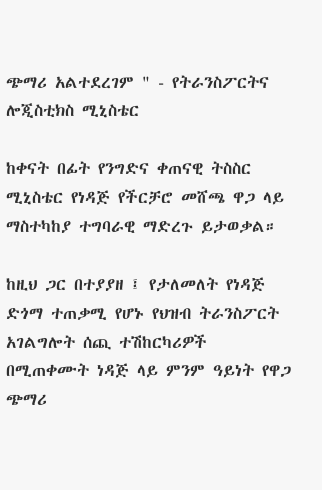ጭማሪ አልተደረገም " - የትራንስፖርትና ሎጂስቲክስ ሚኒስቴር

ከቀናት በፊት የንግድና ቀጠናዊ ትስስር ሚኒስቴር የነዳጅ የችርቻሮ መሸጫ ዋጋ ላይ ማስተካከያ ተግባራዊ ማድረጉ ይታወቃል።

ከዚህ ጋር በተያያዘ ፤ የታለመለት የነዳጅ ድጎማ ተጠቃሚ የሆኑ የህዝብ ትራንስፖርት አገልግሎት ሰጪ ተሽከርካሪዎች በሚጠቀሙት ነዳጅ ላይ ምንም ዓይነት የዋጋ ጭማሪ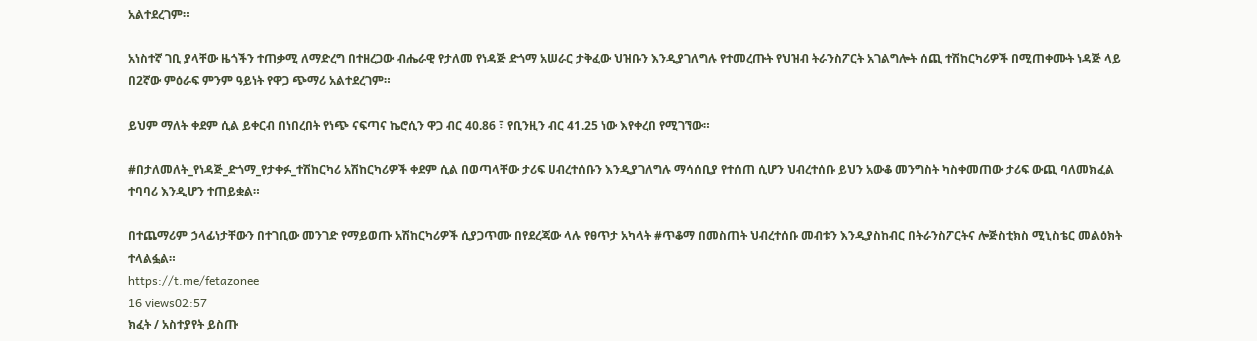አልተደረገም።

አነስተኛ ገቢ ያላቸው ዜጎችን ተጠቃሚ ለማድረግ በተዘረጋው ብሔራዊ የታለመ የነዳጅ ድጎማ አሠራር ታቅፈው ህዝቡን እንዲያገለግሉ የተመረጡት የህዝብ ትራንስፖርት አገልግሎት ሰጪ ተሽከርካሪዎች በሚጠቀሙት ነዳጅ ላይ በ2ኛው ምዕራፍ ምንም ዓይነት የዋጋ ጭማሪ አልተደረገም።

ይህም ማለት ቀደም ሲል ይቀርብ በነበረበት የነጭ ናፍጣና ኬሮሲን ዋጋ ብር 40.86 ፣ የቢንዚን ብር 41.25 ነው እየቀረበ የሚገኘው።

#በታለመለት_የነዳጅ_ድጎማ_የታቀፉ_ተሽከርካሪ አሽከርካሪዎች ቀደም ሲል በወጣላቸው ታሪፍ ሀብረተሰቡን እንዲያገለግሉ ማሳሰቢያ የተሰጠ ሲሆን ህብረተሰቡ ይህን አውቆ መንግስት ካስቀመጠው ታሪፍ ውጪ ባለመክፈል ተባባሪ እንዲሆን ተጠይቋል።

በተጨማሪም ኃላፊነታቸውን በተገቢው መንገድ የማይወጡ አሽከርካሪዎች ሲያጋጥሙ በየደረጃው ላሉ የፀጥታ አካላት #ጥቆማ በመስጠት ህብረተሰቡ መብቱን እንዲያስከብር በትራንስፖርትና ሎጅስቲክስ ሚኒስቴር መልዕክት ተላልፏል።
https://t.me/fetazonee
16 views02:57
ክፈት / አስተያየት ይስጡ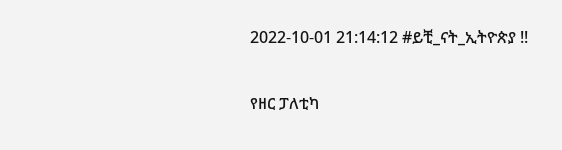2022-10-01 21:14:12 #ይቺ_ናት_ኢትዮጵያ !!

የዘር ፓለቲካ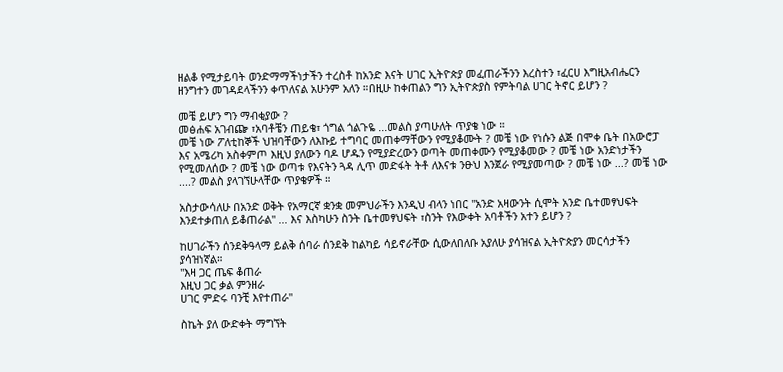ዘልቆ የሚታይባት ወንድማማችነታችን ተረስቶ ከአንድ እናት ሀገር ኢትዮጵያ መፈጠራችንን እረስተን ፣ፈርሀ እግዚአብሔርን ዘንግተን መገዳደላችንን ቀጥለናል አሁንም አለን ።በዚሁ ከቀጠልን ግን ኢትዮጵያስ የምትባል ሀገር ትኖር ይሆን ?

መቼ ይሆን ግን ማብቂያው ?
መፅሐፍ አገብጬ ፣አባቶቼን ጠይቄ፣ ጎግል ጎልጉዬ ...መልስ ያጣሁለት ጥያቄ ነው ።
መቼ ነው ፖለቲከኞች ህዝባቸውን ለእኩይ ተግባር መጠቀማቸውን የሚያቆሙት ? መቼ ነው የነሱን ልጅ በሞቀ ቤት በአውሮፓ እና አሜሪካ አስቀምጦ እዚህ ያለውን ባዶ ሆዱን የሚያድረውን ወጣት መጠቀሙን የሚያቆመው ? መቼ ነው አንድነታችን የሚመለሰው ? መቼ ነው ወጣቱ የእናትን ጓዳ ሊጥ መድፋት ትቶ ለእናቱ ንፁህ እንጀራ የሚያመጣው ? መቼ ነው ...? መቼ ነው ....? መልስ ያላገኘሁላቸው ጥያቄዎች ።

አስታውሳለሁ በአንድ ወቅት የአማርኛ ቋንቋ መምህራችን እንዲህ ብላን ነበር ''አንድ አዛውንት ሲሞት አንድ ቤተመፃህፍት እንደተቃጠለ ይቆጠራል'' ... እና እስካሁን ስንት ቤተመፃህፍት ፣ስንት የእውቀት አባቶችን አተን ይሆን ?

ከሀገራችን ሰንደቅዓላማ ይልቅ ሰባራ ሰንደቅ ከልካይ ሳይኖራቸው ሲውለበለቡ አያለሁ ያሳዝናል ኢትዮጵያን መርሳታችን ያሳዝነኛል።
''እዛ ጋር ጤፍ ቆጠራ
እዚህ ጋር ቃል ምንዘራ
ሀገር ምድሩ ባንቺ እየተጠራ''

ስኬት ያለ ውድቀት ማግኘት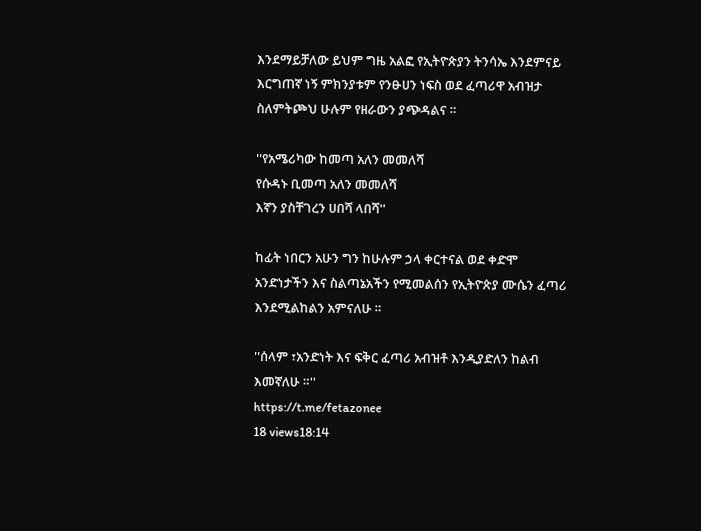እንደማይቻለው ይህም ግዜ አልፎ የኢትዮጵያን ትንሳኤ እንደምናይ እርግጠኛ ነኝ ምክንያቱም የንፁሀን ነፍስ ወደ ፈጣሪዋ አብዝታ ስለምትጮህ ሁሉም የዘራውን ያጭዳልና ።

''የአሜሪካው ከመጣ አለን መመለሻ
የሱዳኑ ቢመጣ አለን መመለሻ
እኛን ያስቸገረን ሀበሻ ላበሻ''

ከፊት ነበርን አሁን ግን ከሁሉም ኃላ ቀርተናል ወደ ቀድሞ አንድነታችን እና ስልጣኔአችን የሚመልሰን የኢትዮጵያ ሙሴን ፈጣሪ እንደሚልከልን አምናለሁ ።

''ሰላም ፣አንድነት እና ፍቅር ፈጣሪ አብዝቶ እንዲያድለን ከልብ እመኛለሁ ።''
https://t.me/fetazonee
18 views18:14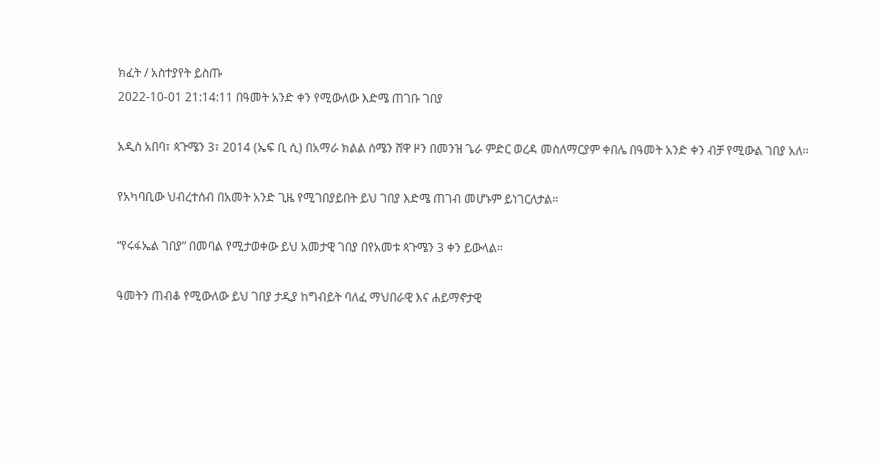ክፈት / አስተያየት ይስጡ
2022-10-01 21:14:11 በዓመት አንድ ቀን የሚውለው እድሜ ጠገቡ ገበያ

አዲስ አበባ፣ ጳጉሜን 3፣ 2014 (ኤፍ ቢ ሲ) በአማራ ክልል ሰሜን ሸዋ ዞን በመንዝ ጌራ ምድር ወረዳ መስለማርያም ቀበሌ በዓመት አንድ ቀን ብቻ የሚውል ገበያ አለ፡፡

የአካባቢው ህብረተሰብ በአመት አንድ ጊዜ የሚገበያይበት ይህ ገበያ እድሜ ጠገብ መሆኑም ይነገርለታል።

“የሩፋኤል ገበያ” በመባል የሚታወቀው ይህ አመታዊ ገበያ በየአመቱ ጳጉሜን 3 ቀን ይውላል።

ዓመትን ጠብቆ የሚውለው ይህ ገበያ ታዲያ ከግብይት ባለፈ ማህበራዊ እና ሐይማኖታዊ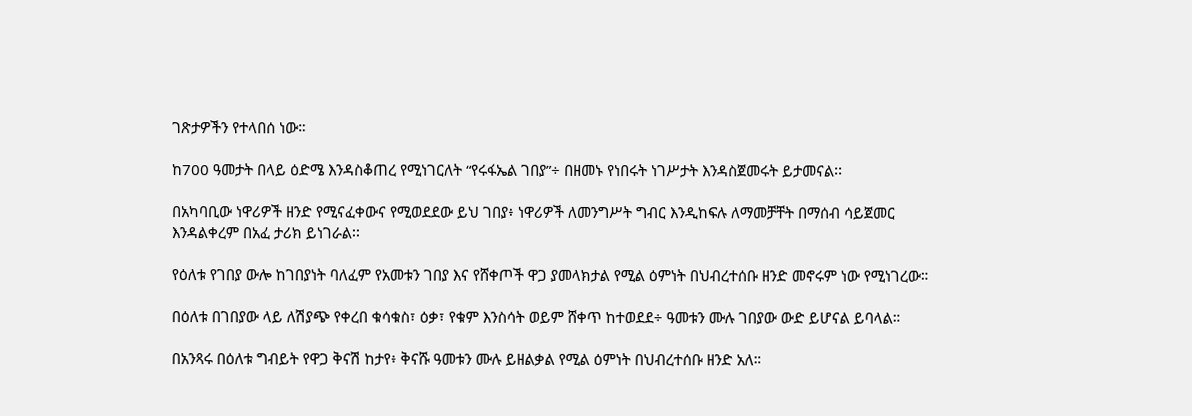ገጽታዎችን የተላበሰ ነው።

ከ700 ዓመታት በላይ ዕድሜ እንዳስቆጠረ የሚነገርለት “የሩፋኤል ገበያ”÷ በዘመኑ የነበሩት ነገሥታት እንዳስጀመሩት ይታመናል፡፡

በአካባቢው ነዋሪዎች ዘንድ የሚናፈቀውና የሚወደደው ይህ ገበያ፥ ነዋሪዎች ለመንግሥት ግብር እንዲከፍሉ ለማመቻቸት በማሰብ ሳይጀመር እንዳልቀረም በአፈ ታሪክ ይነገራል፡፡

የዕለቱ የገበያ ውሎ ከገበያነት ባለፈም የአመቱን ገበያ እና የሸቀጦች ዋጋ ያመላክታል የሚል ዕምነት በህብረተሰቡ ዘንድ መኖሩም ነው የሚነገረው።

በዕለቱ በገበያው ላይ ለሽያጭ የቀረበ ቁሳቁስ፣ ዕቃ፣ የቁም እንስሳት ወይም ሸቀጥ ከተወደደ÷ ዓመቱን ሙሉ ገበያው ውድ ይሆናል ይባላል።

በአንጻሩ በዕለቱ ግብይት የዋጋ ቅናሽ ከታየ፥ ቅናሹ ዓመቱን ሙሉ ይዘልቃል የሚል ዕምነት በህብረተሰቡ ዘንድ አለ።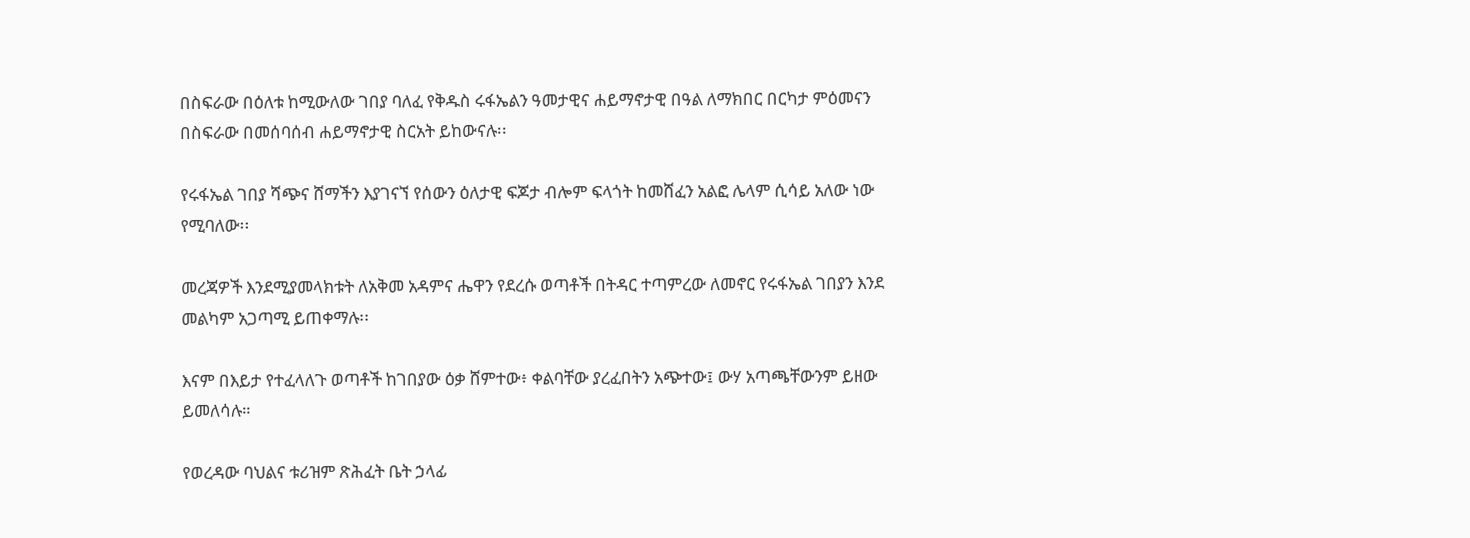በስፍራው በዕለቱ ከሚውለው ገበያ ባለፈ የቅዱስ ሩፋኤልን ዓመታዊና ሐይማኖታዊ በዓል ለማክበር በርካታ ምዕመናን በስፍራው በመሰባሰብ ሐይማኖታዊ ስርአት ይከውናሉ፡፡

የሩፋኤል ገበያ ሻጭና ሸማችን እያገናኘ የሰውን ዕለታዊ ፍጆታ ብሎም ፍላጎት ከመሸፈን አልፎ ሌላም ሲሳይ አለው ነው የሚባለው፡፡

መረጃዎች እንደሚያመላክቱት ለአቅመ አዳምና ሔዋን የደረሱ ወጣቶች በትዳር ተጣምረው ለመኖር የሩፋኤል ገበያን እንደ መልካም አጋጣሚ ይጠቀማሉ፡፡

እናም በእይታ የተፈላለጉ ወጣቶች ከገበያው ዕቃ ሸምተው፥ ቀልባቸው ያረፈበትን አጭተው፤ ውሃ አጣጫቸውንም ይዘው ይመለሳሉ።

የወረዳው ባህልና ቱሪዝም ጽሕፈት ቤት ኃላፊ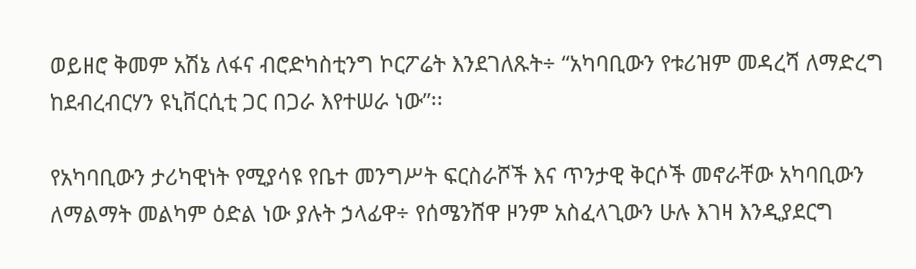ወይዘሮ ቅመም አሽኔ ለፋና ብሮድካስቲንግ ኮርፖሬት እንደገለጹት÷ “አካባቢውን የቱሪዝም መዳረሻ ለማድረግ ከደብረብርሃን ዩኒቨርሲቲ ጋር በጋራ እየተሠራ ነው”፡፡

የአካባቢውን ታሪካዊነት የሚያሳዩ የቤተ መንግሥት ፍርስራሾች እና ጥንታዊ ቅርሶች መኖራቸው አካባቢውን ለማልማት መልካም ዕድል ነው ያሉት ኃላፊዋ÷ የሰሜንሸዋ ዞንም አስፈላጊውን ሁሉ እገዛ እንዲያደርግ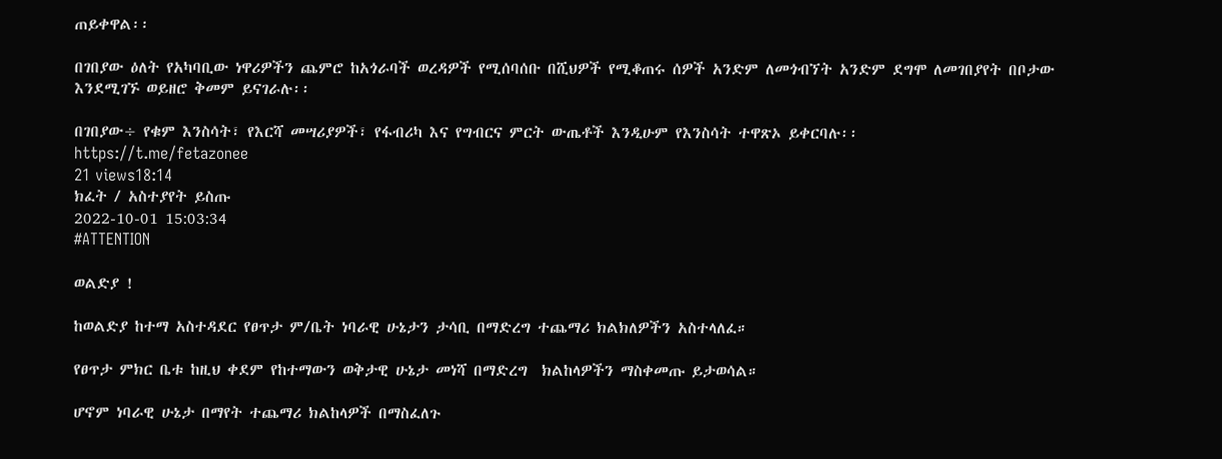ጠይቀዋል፡፡

በገበያው ዕለት የአካባቢው ነዋሪዎችን ጨምሮ ከአጎራባች ወረዳዎች የሚሰባሰቡ በሺህዎች የሚቆጠሩ ሰዎች አንድም ለመጎብኘት አንድም ደግሞ ለመገበያየት በቦታው እንደሚገኙ ወይዘሮ ቅመም ይናገራሉ፡፡

በገበያው÷ የቁም እንስሳት፣ የእርሻ መሣሪያዎች፣ የፋብሪካ እና የግብርና ምርት ውጤቶች እንዲሁም የእንስሳት ተዋጽኦ ይቀርባሉ፡፡
https://t.me/fetazonee
21 views18:14
ክፈት / አስተያየት ይስጡ
2022-10-01 15:03:34
#ATTENTION

ወልድያ !

ከወልድያ ከተማ አስተዳደር የፀጥታ ም/ቤት ነባራዊ ሁኔታን ታሳቢ በማድረግ ተጨማሪ ክልክለዎችን አስተላለፈ።

የፀጥታ ምክር ቤቱ ከዚህ ቀደም የከተማውን ወቅታዊ ሁኔታ መነሻ በማድረግ  ክልከላዎችን ማስቀመጡ ይታወሳል።

ሆኖም ነባራዊ ሁኔታ በማየት ተጨማሪ ክልከላዎች በማስፈለጉ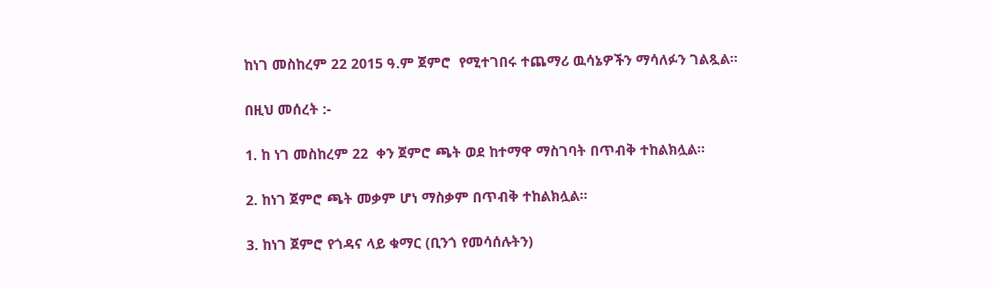ከነገ መስከረም 22 2015 ዓ.ም ጀምሮ  የሚተገበሩ ተጨማሪ ዉሳኔዎችን ማሳለፉን ገልጿል።

በዚህ መሰረት :-

1. ከ ነገ መስከረም 22  ቀን ጀምሮ ጫት ወደ ከተማዋ ማስገባት በጥብቅ ተከልክሏል።

2. ከነገ ጀምሮ ጫት መቃም ሆነ ማስቃም በጥብቅ ተከልክሏል።

3. ከነገ ጀምሮ የጎዳና ላይ ቁማር (ቢንጎ የመሳሰሉትን)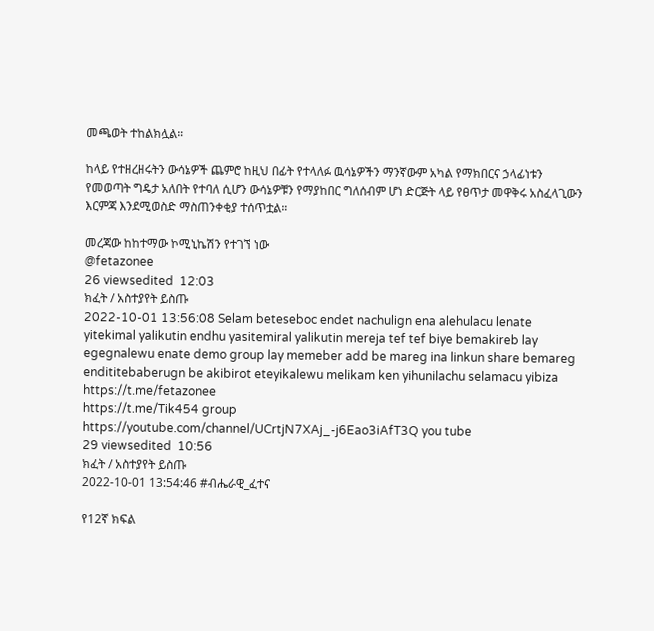መጫወት ተከልክሏል።

ከላይ የተዘረዘሩትን ውሳኔዎች ጨምሮ ከዚህ በፊት የተላለፉ ዉሳኔዎችን ማንኛውም አካል የማክበርና ኃላፊነቱን የመወጣት ግዴታ አለበት የተባለ ሲሆን ውሳኔዎቹን የማያከበር ግለሰብም ሆነ ድርጅት ላይ የፀጥታ መዋቅሩ አስፈላጊውን እርምጃ እንደሚወስድ ማስጠንቀቂያ ተሰጥቷል።

መረጃው ከከተማው ኮሚኒኬሽን የተገኘ ነው
@fetazonee
26 viewsedited  12:03
ክፈት / አስተያየት ይስጡ
2022-10-01 13:56:08 Selam beteseboc endet nachulign ena alehulacu lenate yitekimal yalikutin endhu yasitemiral yalikutin mereja tef tef biye bemakireb lay egegnalewu enate demo group lay memeber add be mareg ina linkun share bemareg endititebaberugn be akibirot eteyikalewu melikam ken yihunilachu selamacu yibiza
https://t.me/fetazonee
https://t.me/Tik454 group
https://youtube.com/channel/UCrtjN7XAj_-j6Eao3iAfT3Q you tube
29 viewsedited  10:56
ክፈት / አስተያየት ይስጡ
2022-10-01 13:54:46 #ብሔራዊ_ፈተና

የ12ኛ ክፍል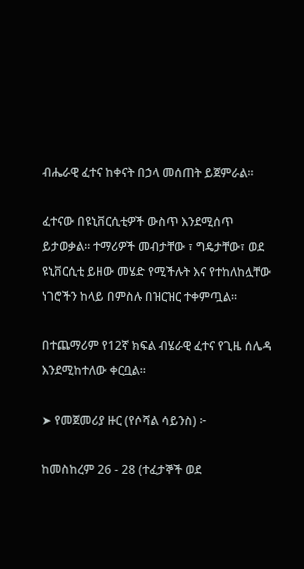ብሔራዊ ፈተና ከቀናት በኃላ መሰጠት ይጀምራል።

ፈተናው በዩኒቨርሲቲዎች ውስጥ እንደሚሰጥ ይታወቃል። ተማሪዎች መብታቸው ፣ ግዴታቸው፣ ወደ ዩኒቨርሲቲ ይዘው መሄድ የሚችሉት እና የተከለከሏቸው ነገሮችን ከላይ በምስሉ በዝርዝር ተቀምጧል።

በተጨማሪም የ12ኛ ክፍል ብሄራዊ ፈተና የጊዜ ሰሌዳ እንደሚከተለው ቀርቧል።

➤ የመጀመሪያ ዙር (የሶሻል ሳይንስ) ፦

ከመስከረም 26 - 28 (ተፈታኞች ወደ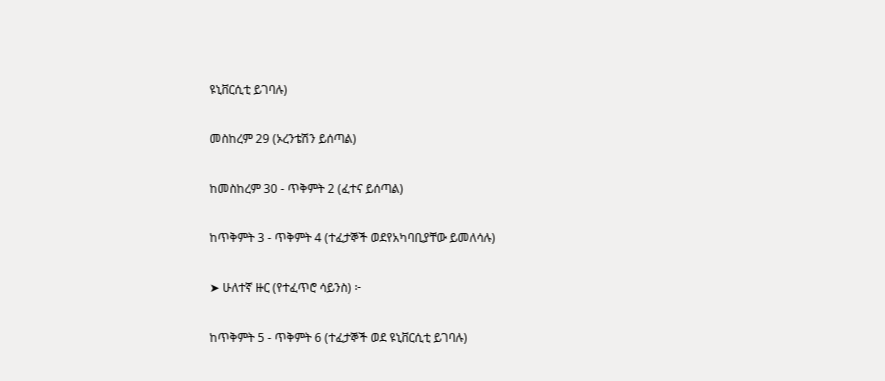ዩኒቨርሲቲ ይገባሉ)

መስከረም 29 (ኦረንቴሽን ይሰጣል)

ከመስከረም 30 - ጥቅምት 2 (ፈተና ይሰጣል)

ከጥቅምት 3 - ጥቅምት 4 (ተፈታኞች ወደየአካባቢያቸው ይመለሳሉ)

➤ ሁለተኛ ዙር (የተፈጥሮ ሳይንስ) ፦

ከጥቅምት 5 - ጥቅምት 6 (ተፈታኞች ወደ ዩኒቨርሲቲ ይገባሉ)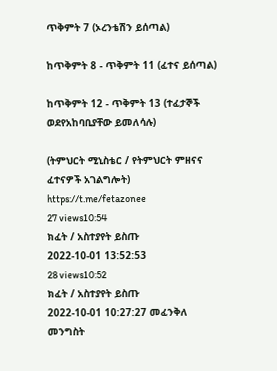ጥቅምት 7 (ኦረንቴሽን ይሰጣል)

ከጥቅምት 8 - ጥቅምት 11 (ፈተና ይሰጣል)

ከጥቅምት 12 - ጥቅምት 13 (ተፈታኞች ወደየአከባቢያቸው ይመለሳሉ)

(ትምህርት ሚኒስቴር / የትምህርት ምዘናና ፈተናዎች አገልግሎት)
https://t.me/fetazonee
27 views10:54
ክፈት / አስተያየት ይስጡ
2022-10-01 13:52:53
28 views10:52
ክፈት / አስተያየት ይስጡ
2022-10-01 10:27:27 መፈንቅለ መንግስት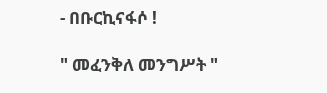- በቡርኪናፋሶ !

" መፈንቅለ መንግሥት "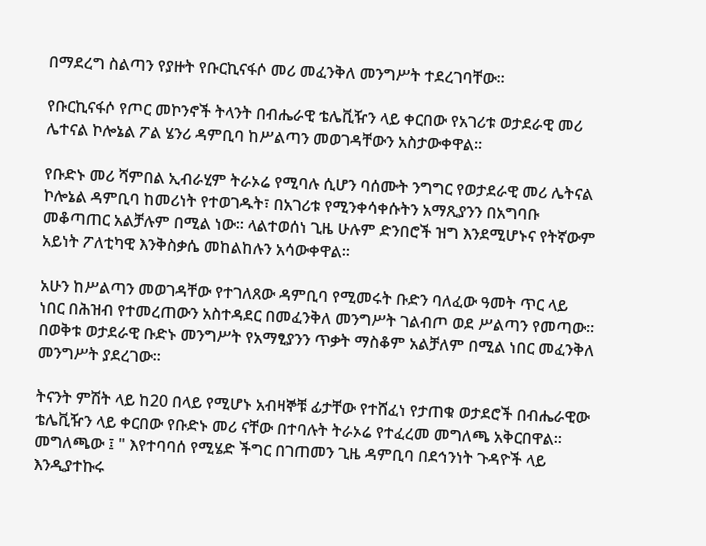በማደረግ ስልጣን የያዙት የቡርኪናፋሶ መሪ መፈንቅለ መንግሥት ተደረገባቸው።

የቡርኪናፋሶ የጦር መኮንኖች ትላንት በብሔራዊ ቴሌቪዥን ላይ ቀርበው የአገሪቱ ወታደራዊ መሪ ሌተናል ኮሎኔል ፖል ሄንሪ ዳምቢባ ከሥልጣን መወገዳቸውን አስታውቀዋል።

የቡድኑ መሪ ሻምበል ኢብራሂም ትራኦሬ የሚባሉ ሲሆን ባሰሙት ንግግር የወታደራዊ መሪ ሌትናል ኮሎኔል ዳምቢባ ከመሪነት የተወገዱት፣ በአገሪቱ የሚንቀሳቀሱትን አማጺያንን በአግባቡ መቆጣጠር አልቻሉም በሚል ነው። ላልተወሰነ ጊዜ ሁሉም ድንበሮች ዝግ እንደሚሆኑና የትኛውም አይነት ፖለቲካዊ እንቅስቃሴ መከልከሉን አሳውቀዋል።

አሁን ከሥልጣን መወገዳቸው የተገለጸው ዳምቢባ የሚመሩት ቡድን ባለፈው ዓመት ጥር ላይ ነበር በሕዝብ የተመረጠውን አስተዳደር በመፈንቅለ መንግሥት ገልብጦ ወደ ሥልጣን የመጣው። በወቅቱ ወታደራዊ ቡድኑ መንግሥት የአማፂያንን ጥቃት ማስቆም አልቻለም በሚል ነበር መፈንቅለ መንግሥት ያደረገው።

ትናንት ምሽት ላይ ከ20 በላይ የሚሆኑ አብዛኞቹ ፊታቸው የተሸፈነ የታጠቁ ወታደሮች በብሔራዊው ቴሌቪዥን ላይ ቀርበው የቡድኑ መሪ ናቸው በተባሉት ትራኦሬ የተፈረመ መግለጫ አቅርበዋል።
መግለጫው ፤ " እየተባባሰ የሚሄድ ችግር በገጠመን ጊዜ ዳምቢባ በደኅንነት ጉዳዮች ላይ እንዲያተኩሩ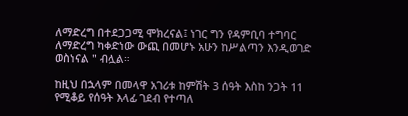ለማድረግ በተደጋጋሚ ሞክረናል፤ ነገር ግን የዳምቢባ ተግባር ለማድረግ ካቀድነው ውጪ በመሆኑ አሁን ከሥልጣን እንዲወገድ ወስነናል " ብሏል።

ከዚህ በኋላም በመላዋ አገሪቱ ከምሽት 3 ሰዓት እስከ ንጋት 11 የሚቆይ የሰዓት እላፊ ገደብ የተጣለ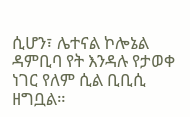ሲሆን፣ ሌተናል ኮሎኔል ዳምቢባ የት እንዳሉ የታወቀ ነገር የለም ሲል ቢቢሲ ዘግቧል።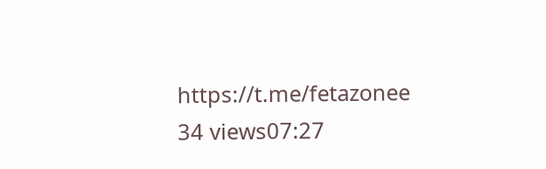https://t.me/fetazonee
34 views07:27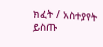ክፈት / አስተያየት ይስጡ